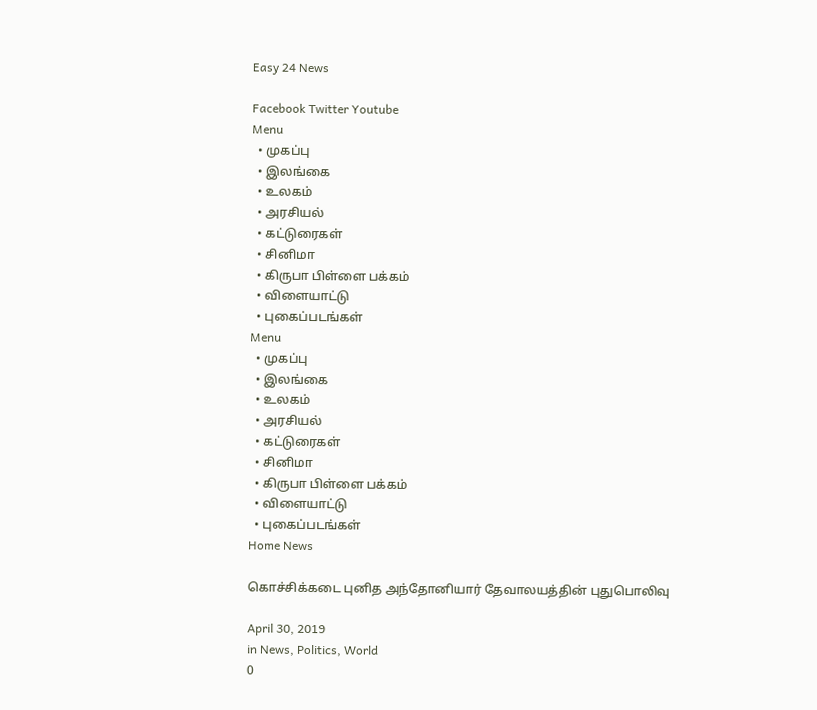Easy 24 News

Facebook Twitter Youtube
Menu
  • முகப்பு
  • இலங்கை
  • உலகம்
  • அரசியல்
  • கட்டுரைகள்
  • சினிமா
  • கிருபா பிள்ளை பக்கம்
  • விளையாட்டு
  • புகைப்படங்கள்
Menu
  • முகப்பு
  • இலங்கை
  • உலகம்
  • அரசியல்
  • கட்டுரைகள்
  • சினிமா
  • கிருபா பிள்ளை பக்கம்
  • விளையாட்டு
  • புகைப்படங்கள்
Home News

கொச்சிக்கடை புனித அந்தோனியார் தேவாலயத்தின் புதுபொலிவு

April 30, 2019
in News, Politics, World
0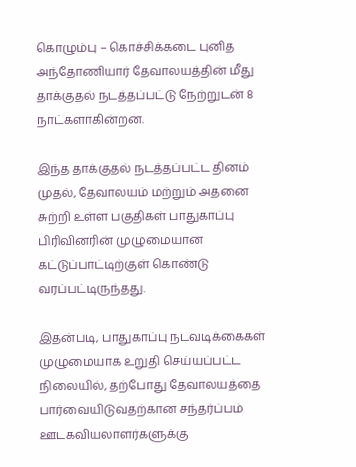கொழும்பு – கொச்சிக்கடை புனித அந்தோணியார் தேவாலயத்தின் மீது தாக்குதல் நடத்தப்பட்டு நேற்றுடன் 8 நாட்களாகின்றன.

இந்த தாக்குதல் நடத்தப்பட்ட தினம் முதல், தேவாலயம் மற்றும் அதனை சுற்றி உள்ள பகுதிகள் பாதுகாப்பு பிரிவினரின் முழுமையான கட்டுப்பாட்டிற்குள் கொண்டு வரப்பட்டிருந்தது.

இதன்படி, பாதுகாப்பு நடவடிக்கைகள் முழுமையாக உறுதி செய்யப்பட்ட நிலையில், தற்போது தேவாலயத்தை பார்வையிடுவதற்கான சந்தர்ப்பம் ஊடகவியலாளர்களுக்கு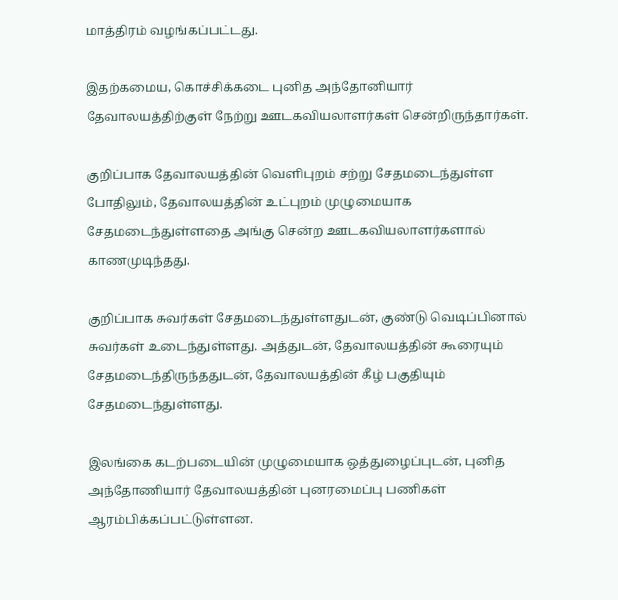மாத்திரம் வழங்கப்பட்டது.

இதற்கமைய, கொச்சிக்கடை புனித அந்தோனியார் தேவாலயத்திற்குள் நேற்று ஊடகவியலாளர்கள் சென்றிருந்தார்கள்.

குறிப்பாக தேவாலயத்தின் வெளிபுறம் சற்று சேதமடைந்துள்ள போதிலும், தேவாலயத்தின் உட்புறம் முழுமையாக சேதமடைந்துள்ளதை அங்கு சென்ற ஊடகவியலாளர்களால் காணமுடிந்தது.

குறிப்பாக சுவர்கள் சேதமடைந்துள்ளதுடன், குண்டு வெடிப்பினால் சுவர்கள் உடைந்துள்ளது. அத்துடன், தேவாலயத்தின் கூரையும் சேதமடைந்திருந்ததுடன், தேவாலயத்தின் கீழ் பகுதியும் சேதமடைந்துள்ளது.

இலங்கை கடற்படையின் முழுமையாக ஒத்துழைப்புடன், புனித அந்தோணியார் தேவாலயத்தின் புனரமைப்பு பணிகள் ஆரம்பிக்கப்பட்டுள்ளன.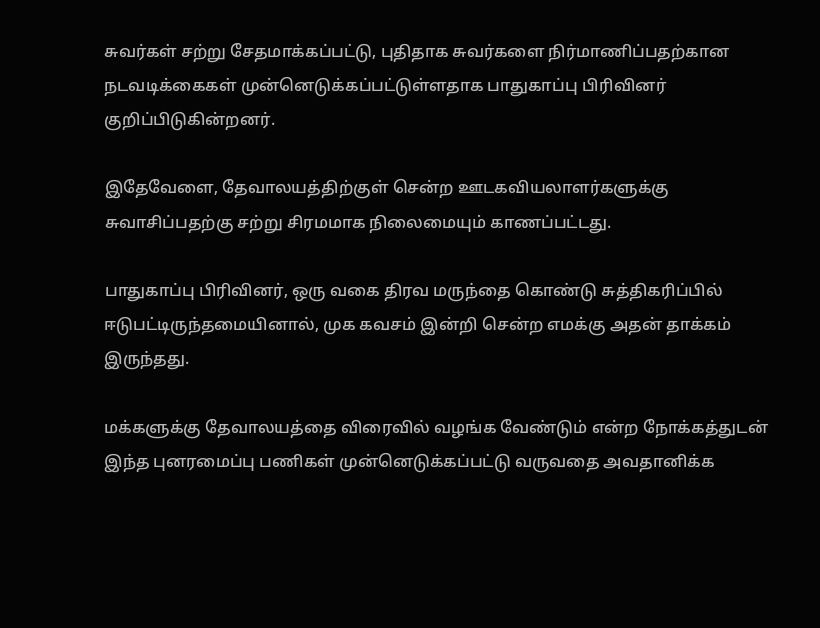சுவர்கள் சற்று சேதமாக்கப்பட்டு, புதிதாக சுவர்களை நிர்மாணிப்பதற்கான நடவடிக்கைகள் முன்னெடுக்கப்பட்டுள்ளதாக பாதுகாப்பு பிரிவினர் குறிப்பிடுகின்றனர்.

இதேவேளை, தேவாலயத்திற்குள் சென்ற ஊடகவியலாளர்களுக்கு சுவாசிப்பதற்கு சற்று சிரமமாக நிலைமையும் காணப்பட்டது.

பாதுகாப்பு பிரிவினர், ஒரு வகை திரவ மருந்தை கொண்டு சுத்திகரிப்பில் ஈடுபட்டிருந்தமையினால், முக கவசம் இன்றி சென்ற எமக்கு அதன் தாக்கம் இருந்தது.

மக்களுக்கு தேவாலயத்தை விரைவில் வழங்க வேண்டும் என்ற நோக்கத்துடன் இந்த புனரமைப்பு பணிகள் முன்னெடுக்கப்பட்டு வருவதை அவதானிக்க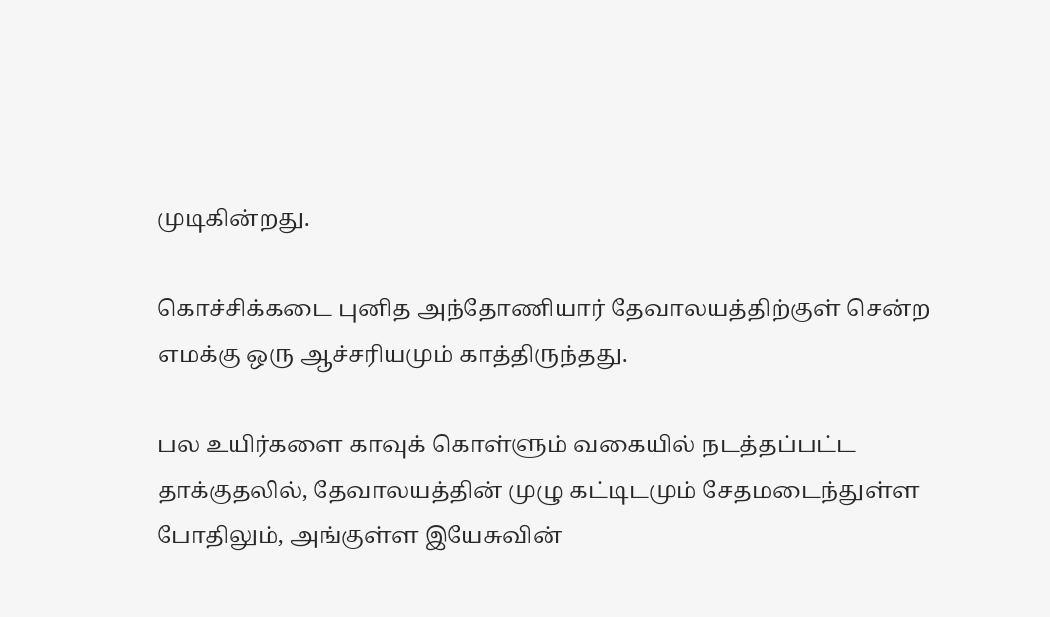முடிகின்றது.

கொச்சிக்கடை புனித அந்தோணியார் தேவாலயத்திற்குள் சென்ற எமக்கு ஒரு ஆச்சரியமும் காத்திருந்தது.

பல உயிர்களை காவுக் கொள்ளும் வகையில் நடத்தப்பட்ட தாக்குதலில், தேவாலயத்தின் முழு கட்டிடமும் சேதமடைந்துள்ள போதிலும், அங்குள்ள இயேசுவின்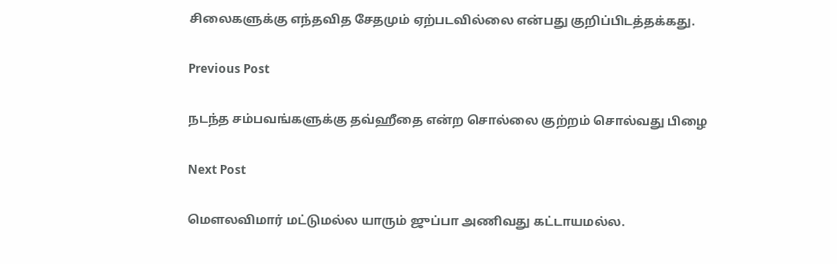சிலைகளுக்கு எந்தவித சேதமும் ஏற்படவில்லை என்பது குறிப்பிடத்தக்கது.

Previous Post

ந‌ட‌ந்த‌ ச‌ம்ப‌வ‌ங்க‌ளுக்கு த‌வ்ஹீதை என்ற சொல்லை குற்ற‌ம் சொல்வ‌து பிழை

Next Post

மௌல‌விமார் ம‌ட்டும‌ல்ல‌ யாரும் ஜுப்பா அணிவ‌து க‌ட்டாய‌ம‌ல்ல‌.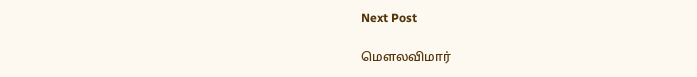Next Post

மௌல‌விமார்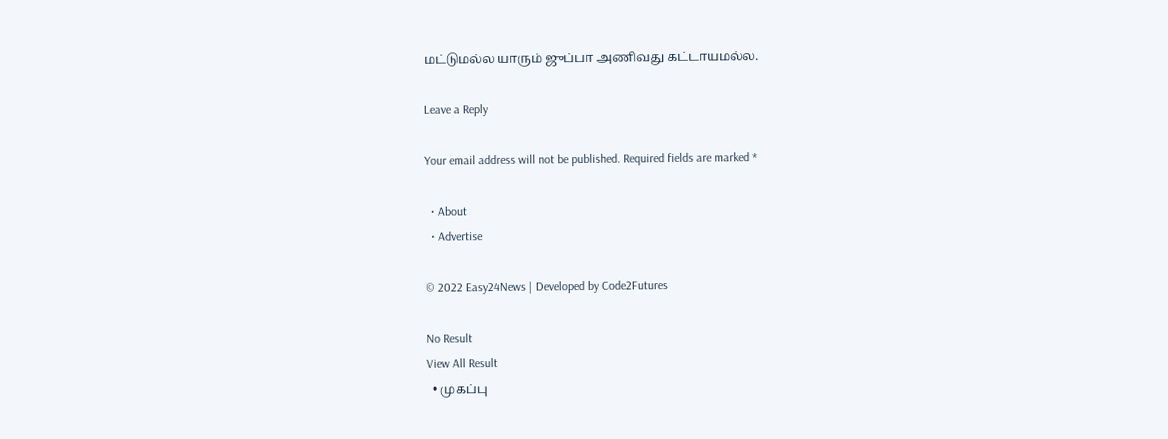ம‌ட்டும‌ல்ல‌ யாரும் ஜுப்பா அணிவ‌து க‌ட்டாய‌ம‌ல்ல‌.

Leave a Reply

Your email address will not be published. Required fields are marked *

  • About
  • Advertise

© 2022 Easy24News | Developed by Code2Futures

No Result
View All Result
  • முகப்பு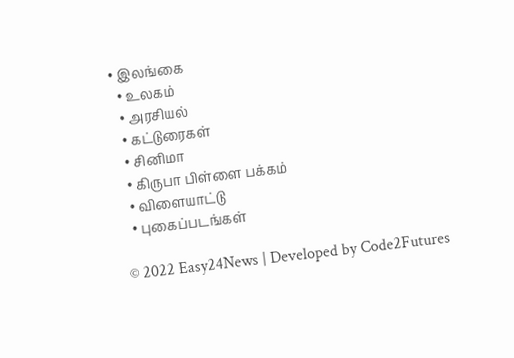• இலங்கை
  • உலகம்
  • அரசியல்
  • கட்டுரைகள்
  • சினிமா
  • கிருபா பிள்ளை பக்கம்
  • விளையாட்டு
  • புகைப்படங்கள்

© 2022 Easy24News | Developed by Code2Futures